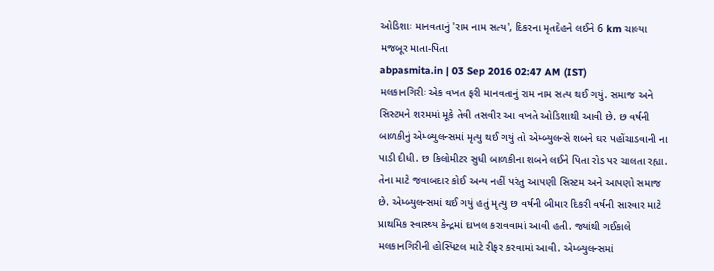ઓડિશાઃ માનવતાનું 'રામ નામ સત્ય', દિકરના મૃતદેહને લઈને 6 km ચાલ્યા મજબૂર માતા-પિતા
abpasmita.in | 03 Sep 2016 02:47 AM (IST)
મલકાનગિરીઃ એક વખત ફરી માનવતાનું રામ નામ સત્ય થઈ ગયું. સમાજ અને સિસ્ટમને શરમમાં મૂકે તેવી તસવીર આ વખતે ઓડિશાથી આવી છે. છ વર્ષની બાળકીનું એમ્બ્યુલન્સમાં મૃત્યુ થઈ ગયું તો એમ્બ્યુલન્સે શબને ઘર પહોંચાડવાની ના પાડી દીધી. છ કિલોમીટર સુધી બાળકીના શબને લઈને પિતા રોડ પર ચાલતા રહ્યા. તેના માટે જવાબદાર કોઈ અન્ય નહીં પરંતુ આપણી સિસ્ટમ અને આપણો સમાજ છે. એમ્બ્યુલન્સમાં થઈ ગયું હતું મૃત્યુ છ વર્ષની બીમાર દિકરી વર્ષની સારવાર માટે પ્રાથમિક સ્વાસ્થ્ય કેન્દ્રમાં દાખલ કરાવવામાં આવી હતી. જ્યાંથી ગઈકાલે મલકાનગિરીની હોસ્પિટલ માટે રીફર કરવામાં આવી. એમ્બ્યુલન્સમાં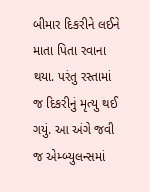બીમાર દિકરીને લઈને માતા પિતા રવાના થયા. પરંતુ રસ્તામાં જ દિકરીનું મૃત્યુ થઈ ગયું. આ અંગે જવી જ એમ્બ્યુલન્સમાં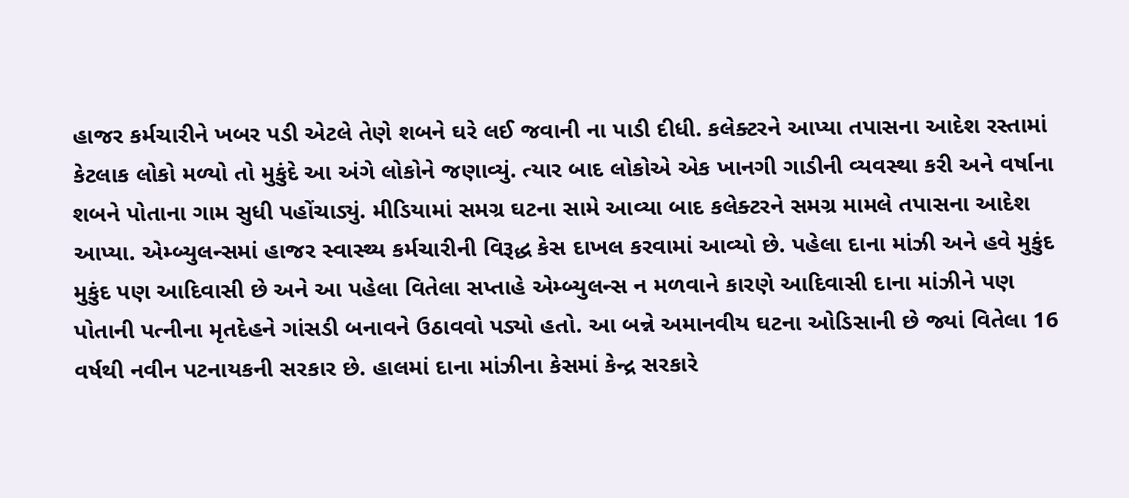હાજર કર્મચારીને ખબર પડી એટલે તેણે શબને ઘરે લઈ જવાની ના પાડી દીધી. કલેક્ટરને આપ્યા તપાસના આદેશ રસ્તામાં કેટલાક લોકો મળ્યો તો મુકુંદે આ અંગે લોકોને જણાવ્યું. ત્યાર બાદ લોકોએ એક ખાનગી ગાડીની વ્યવસ્થા કરી અને વર્ષાના શબને પોતાના ગામ સુધી પહોંચાડ્યું. મીડિયામાં સમગ્ર ઘટના સામે આવ્યા બાદ કલેક્ટરને સમગ્ર મામલે તપાસના આદેશ આપ્યા. એમ્બ્યુલન્સમાં હાજર સ્વાસ્થ્ય કર્મચારીની વિરૂદ્ધ કેસ દાખલ કરવામાં આવ્યો છે. પહેલા દાના માંઝી અને હવે મુકુંદ મુકુંદ પણ આદિવાસી છે અને આ પહેલા વિતેલા સપ્તાહે એમ્બ્યુલન્સ ન મળવાને કારણે આદિવાસી દાના માંઝીને પણ પોતાની પત્નીના મૃતદેહને ગાંસડી બનાવને ઉઠાવવો પડ્યો હતો. આ બન્ને અમાનવીય ઘટના ઓડિસાની છે જ્યાં વિતેલા 16 વર્ષથી નવીન પટનાયકની સરકાર છે. હાલમાં દાના માંઝીના કેસમાં કેન્દ્ર સરકારે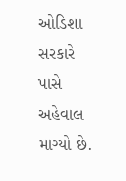ઓડિશા સરકારે પાસે અહેવાલ માગ્યો છે.